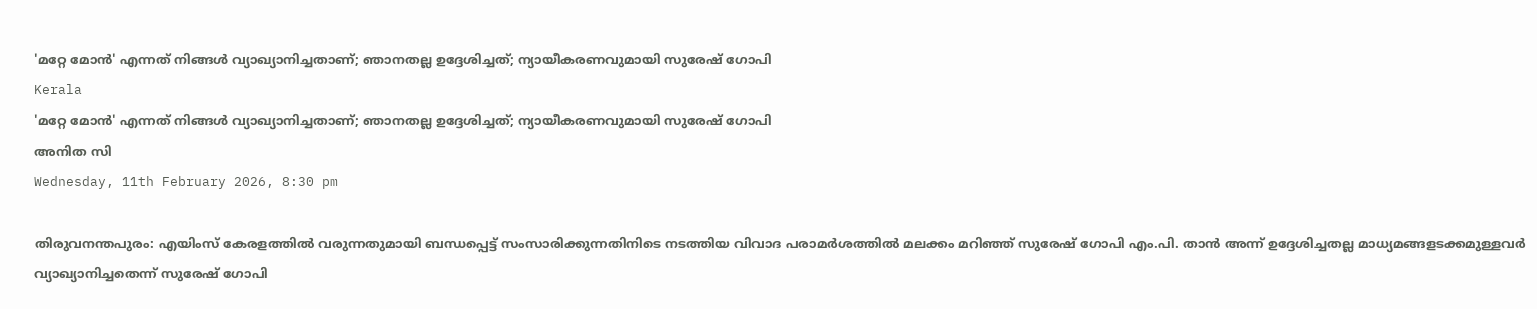'മറ്റേ മോന്‍' എന്നത് നിങ്ങള്‍ വ്യാഖ്യാനിച്ചതാണ്; ഞാനതല്ല ഉദ്ദേശിച്ചത്; ന്യായീകരണവുമായി സുരേഷ് ഗോപി
Kerala
'മറ്റേ മോന്‍' എന്നത് നിങ്ങള്‍ വ്യാഖ്യാനിച്ചതാണ്; ഞാനതല്ല ഉദ്ദേശിച്ചത്; ന്യായീകരണവുമായി സുരേഷ് ഗോപി
അനിത സി
Wednesday, 11th February 2026, 8:30 pm

തിരുവനന്തപുരം: എയിംസ് കേരളത്തില്‍ വരുന്നതുമായി ബന്ധപ്പെട്ട് സംസാരിക്കുന്നതിനിടെ നടത്തിയ വിവാദ പരാമര്‍ശത്തില്‍ മലക്കം മറിഞ്ഞ് സുരേഷ് ഗോപി എം.പി. താന്‍ അന്ന് ഉദ്ദേശിച്ചതല്ല മാധ്യമങ്ങളടക്കമുള്ളവര്‍ വ്യാഖ്യാനിച്ചതെന്ന് സുരേഷ് ഗോപി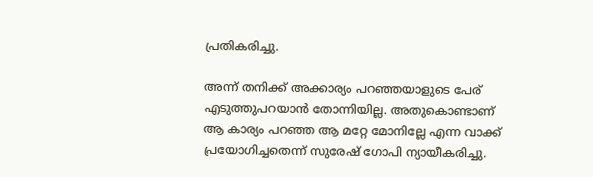പ്രതികരിച്ചു.

അന്ന് തനിക്ക് അക്കാര്യം പറഞ്ഞയാളുടെ പേര് എടുത്തുപറയാന്‍ തോന്നിയില്ല. അതുകൊണ്ടാണ് ആ കാര്യം പറഞ്ഞ ആ മറ്റേ മോനില്ലേ എന്ന വാക്ക് പ്രയോഗിച്ചതെന്ന് സുരേഷ് ഗോപി ന്യായീകരിച്ചു.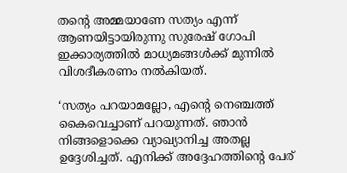തന്റെ അമ്മയാണേ സത്യം എന്ന് ആണയിട്ടായിരുന്നു സുരേഷ് ഗോപി ഇക്കാര്യത്തില്‍ മാധ്യമങ്ങള്‍ക്ക് മുന്നില്‍ വിശദീകരണം നല്‍കിയത്.

‘സത്യം പറയാമല്ലോ, എന്റെ നെഞ്ചത്ത് കൈവെച്ചാണ് പറയുന്നത്. ഞാന്‍ നിങ്ങളൊക്കെ വ്യാഖ്യാനിച്ച അതല്ല ഉദ്ദേശിച്ചത്. എനിക്ക് അദ്ദേഹത്തിന്റെ പേര്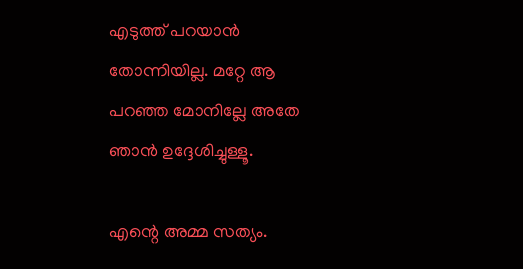എടുത്ത് പറയാന്‍ തോന്നിയില്ല. മറ്റേ ആ പറഞ്ഞ മോനില്ലേ അതേ ഞാന്‍ ഉദ്ദേശിച്ചുള്ളൂ.

എന്റെ അമ്മ സത്യം.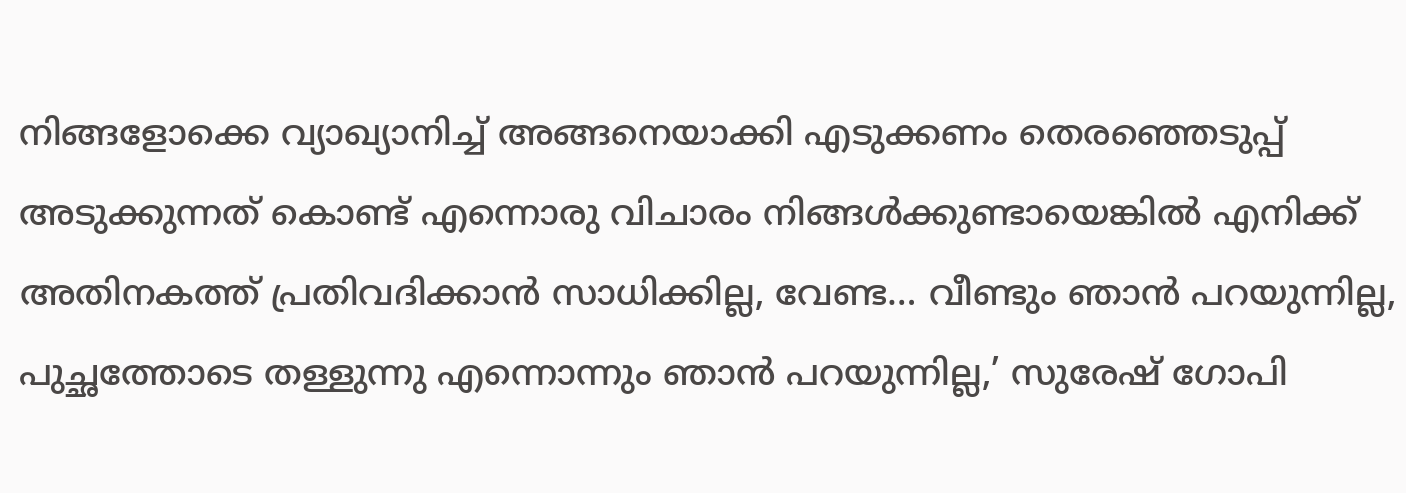നിങ്ങളോക്കെ വ്യാഖ്യാനിച്ച് അങ്ങനെയാക്കി എടുക്കണം തെരഞ്ഞെടുപ്പ് അടുക്കുന്നത് കൊണ്ട് എന്നൊരു വിചാരം നിങ്ങള്‍ക്കുണ്ടായെങ്കില്‍ എനിക്ക് അതിനകത്ത് പ്രതിവദിക്കാന്‍ സാധിക്കില്ല, വേണ്ട… വീണ്ടും ഞാന്‍ പറയുന്നില്ല, പുച്ഛത്തോടെ തള്ളുന്നു എന്നൊന്നും ഞാന്‍ പറയുന്നില്ല,’ സുരേഷ് ഗോപി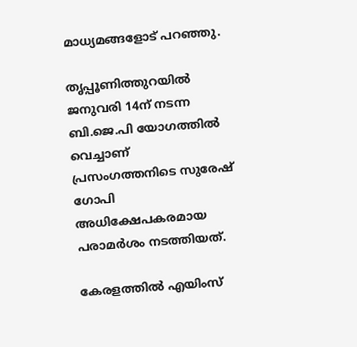മാധ്യമങ്ങളോട് പറഞ്ഞു.

തൃപ്പൂണിത്തുറയില്‍ ജനുവരി 14ന് നടന്ന ബി.ജെ.പി യോഗത്തില്‍ വെച്ചാണ് പ്രസംഗത്തനിടെ സുരേഷ് ഗോപി അധിക്ഷേപകരമായ പരാമര്‍ശം നടത്തിയത്.

കേരളത്തില്‍ എയിംസ്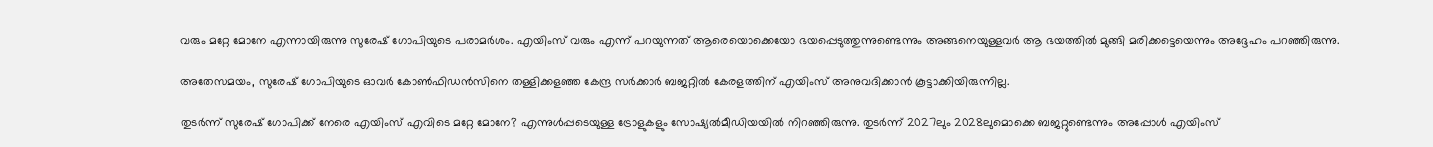വരും മറ്റേ മോനേ എന്നായിരുന്നു സുരേഷ് ഗോപിയുടെ പരാമര്‍ശം. എയിംസ് വരും എന്ന് പറയുന്നത് ആരെയൊക്കെയോ ഭയപ്പെടുത്തുന്നുണ്ടെന്നും അങ്ങനെയുള്ളവര്‍ ആ ഭയത്തില്‍ മുങ്ങി മരിക്കട്ടെയെന്നും അദ്ദേഹം പറഞ്ഞിരുന്നു.

അതേസമയം, സുരേഷ് ഗോപിയുടെ ഓവര്‍ കോണ്‍ഫിഡന്‍സിനെ തള്ളിക്കളഞ്ഞ കേന്ദ്ര സര്‍ക്കാര്‍ ബജറ്റില്‍ കേരളത്തിന് എയിംസ് അനുവദിക്കാന്‍ കൂട്ടാക്കിയിരുന്നില്ല.

തുടര്‍ന്ന് സുരേഷ് ഗോപിക്ക് നേരെ എയിംസ് എവിടെ മറ്റേ മോനേ? എന്നുള്‍പ്പടെയുള്ള ട്രോളുകളും സോഷ്യല്‍മീഡിയയില്‍ നിറഞ്ഞിരുന്നു. തുടര്‍ന്ന് 2027ലും 2028ലുമൊക്കെ ബജറ്റുണ്ടെന്നും അപ്പോള്‍ എയിംസ്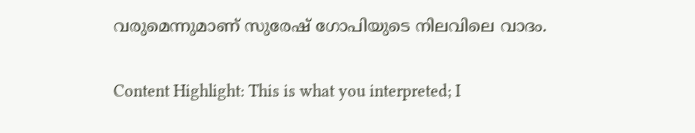വരുമെന്നുമാണ് സുരേഷ് ഗോപിയുടെ നിലവിലെ വാദം.

Content Highlight: This is what you interpreted; I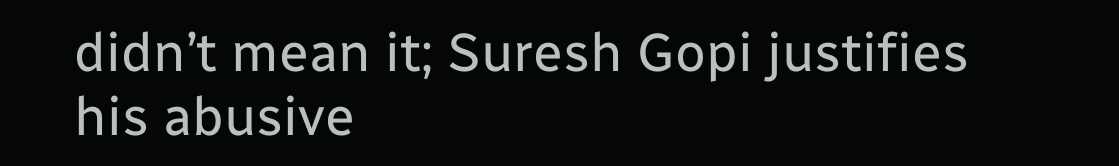didn’t mean it; Suresh Gopi justifies his abusive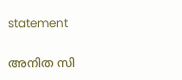statement

അനിത സി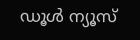ഡൂള്‍ ന്യൂസ്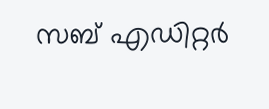സബ് എഡിറ്റര്‍